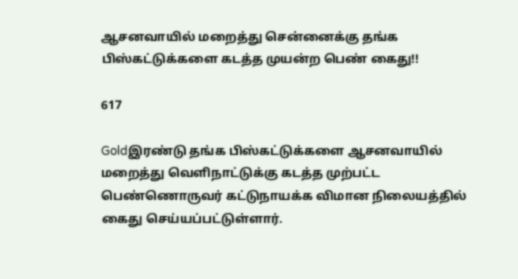ஆசனவாயில் மறைத்து சென்னைக்கு தங்க பிஸ்கட்டுக்களை கடத்த முயன்ற பெண் கைது!!

617

Goldஇரண்டு தங்க பிஸ்கட்டுக்களை ஆசனவாயில் மறைத்து வெளிநாட்டுக்கு கடத்த முற்பட்ட பெண்ணொருவர் கட்டுநாயக்க விமான நிலையத்தில் கைது செய்யப்பட்டுள்ளார்.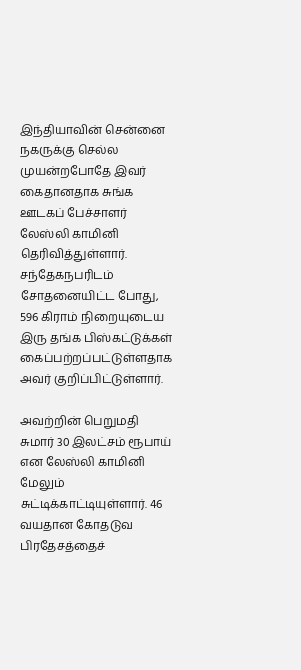இந்தியாவின் சென்னை நகருக்கு செல்ல முயன்றபோதே இவர் கைதானதாக சுங்க ஊடகப் பேச்சாளர் லேஸ்லி காமினி தெரிவித்துள்ளார். சந்தேகநபரிடம் சோதனையிட்ட போது, 596 கிராம் நிறையுடைய இரு தங்க பிஸ்கட்டுக்கள் கைப்பற்றப்பட்டுள்ளதாக அவர் குறிப்பிட்டுள்ளார்.

அவற்றின் பெறுமதி சுமார் 30 இலட்சம் ரூபாய் என லேஸ்லி காமினி மேலும் சுட்டிக்காட்டியுள்ளார். 46 வயதான கோதடுவ பிரதேசத்தைச்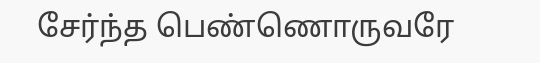சேர்ந்த பெண்ணொருவரே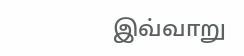இவ்வாறு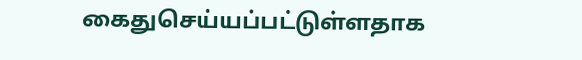கைதுசெய்யப்பட்டுள்ளதாக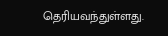தெரியவந்துள்ளது.